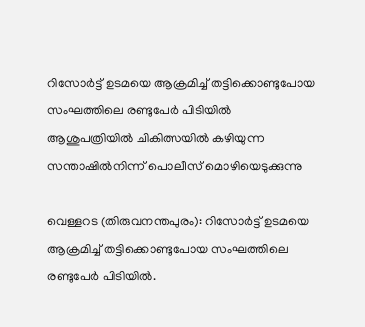റിസോര്‍ട്ട് ഉടമയെ ആക്രമിച്ച് തട്ടിക്കൊണ്ടുപോയ സംഘത്തിലെ രണ്ടുപേര്‍ പിടിയില്‍
ആശുപത്രിയില്‍ ചികിത്സയില്‍ കഴിയുന്ന സന്താഷില്‍നിന്ന് പൊലീസ് മൊഴിയെടുക്കുന്നു

വെള്ളറട (തിരുവനന്തപുരം): റിസോര്‍ട്ട് ഉടമയെ ആക്രമിച്ച് തട്ടിക്കൊണ്ടുപോയ സംഘത്തിലെ രണ്ടുപേര്‍ പിടിയില്‍.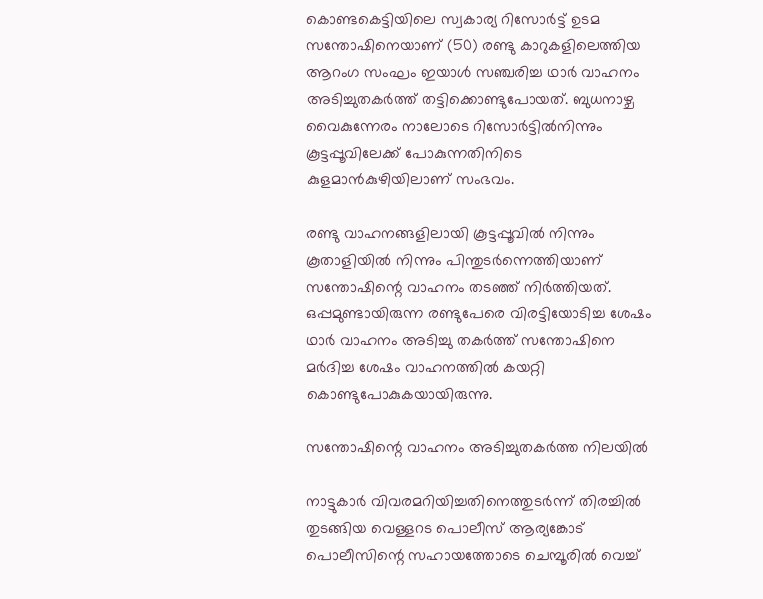കൊണ്ടകെട്ടിയിലെ സ്വകാര്യ റിസോര്‍ട്ട് ഉടമ സന്തോഷിനെയാണ് (50) രണ്ടു കാറുകളിലെത്തിയ ആറംഗ സംഘം ഇയാള്‍ സഞ്ചരിച്ച ഥാര്‍ വാഹനം അടിച്ചുതകര്‍ത്ത് തട്ടിക്കൊണ്ടുപോയത്. ബുധനാഴ്ച വൈകുന്നേരം നാലോടെ റിസോര്‍ട്ടില്‍നിന്നും കൂട്ടപ്പൂവിലേക്ക് പോകുന്നതിനിടെ കുളമാന്‍കുഴിയിലാണ് സംഭവം.

രണ്ടു വാഹനങ്ങളിലായി കൂട്ടപ്പൂവില്‍ നിന്നും കൂതാളിയില്‍ നിന്നും പിന്തുടര്‍ന്നെത്തിയാണ് സന്തോഷിന്റെ വാഹനം തടഞ്ഞ് നിര്‍ത്തിയത്. ഒപ്പമുണ്ടായിരുന്ന രണ്ടുപേരെ വിരട്ടിയോടിച്ച ശേഷം ഥാർ വാഹനം അടിച്ചു തകര്‍ത്ത് സന്തോഷിനെ മർദിച്ച ശേഷം വാഹനത്തില്‍ കയറ്റി കൊണ്ടുപോകുകയായിരുന്നു.

സന്തോഷിന്റെ വാഹനം അടിച്ചുതകര്‍ത്ത നിലയില്‍

നാട്ടുകാര്‍ വിവരമറിയിച്ചതിനെത്തുടര്‍ന്ന് തിരച്ചില്‍ തുടങ്ങിയ വെള്ളറട പൊലീസ് ആര്യങ്കോട് പൊലീസിന്റെ സഹായത്തോടെ ചെമ്പൂരില്‍ വെച്ച്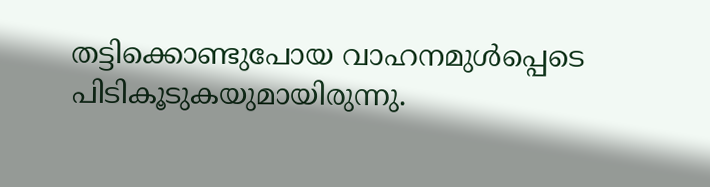തട്ടിക്കൊണ്ടുപോയ വാഹനമുള്‍പ്പെടെ പിടികൂടുകയുമായിരുന്നു.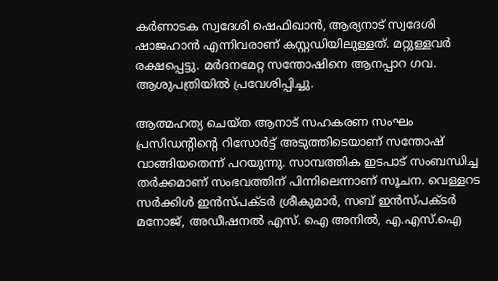കർണാടക സ്വദേശി ഷെഫിഖാന്‍, ആര്യനാട് സ്വദേശി ഷാജഹാന്‍ എന്നിവരാണ് കസ്റ്റഡിയിലുള്ളത്. മറ്റുള്ളവര്‍ രക്ഷപ്പെട്ടു. മർദനമേറ്റ സന്തോഷിനെ ആനപ്പാറ ഗവ. ആശുപത്രിയില്‍ പ്രവേശിപ്പിച്ചു.

ആത്മഹത്യ ചെയ്ത ആനാട് സഹകരണ സംഘം പ്രസിഡന്റിന്റെ റിസോര്‍ട്ട് അടുത്തിടെയാണ് സന്തോഷ് വാങ്ങിയതെന്ന് പറയുന്നു. സാമ്പത്തിക ഇടപാട് സംബന്ധിച്ച തര്‍ക്കമാണ് സംഭവത്തിന് പിന്നിലെന്നാണ് സൂചന. വെള്ളറട സര്‍ക്കിള്‍ ഇന്‍സ്പക്ടര്‍ ശ്രീകുമാര്‍, സബ് ഇന്‍സ്പക്ടര്‍ മനോജ്, അഡീഷനല്‍ എസ്. ഐ അനില്‍, എ.എസ്.ഐ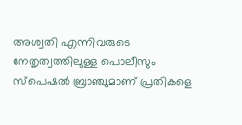അശ്വതി എന്നിവരുടെ നേതൃത്വത്തിലുള്ള പൊലീസും സ്പെഷല്‍ ബ്രാഞ്ചുമാണ് പ്രതികളെ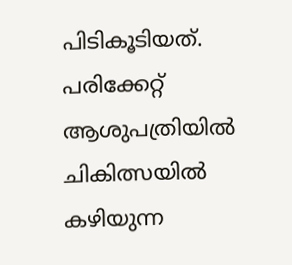പിടികൂടിയത്. പരിക്കേറ്റ് ആശുപത്രിയില്‍ ചികിത്സയില്‍ കഴിയുന്ന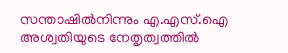സന്താഷില്‍നിന്നും എ.എസ്.ഐ അശ്വതിയുടെ നേതൃത്വത്തിൽ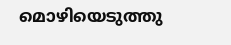മൊഴിയെടുത്തു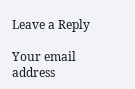Leave a Reply

Your email address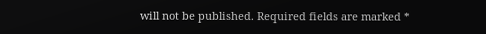will not be published. Required fields are marked *